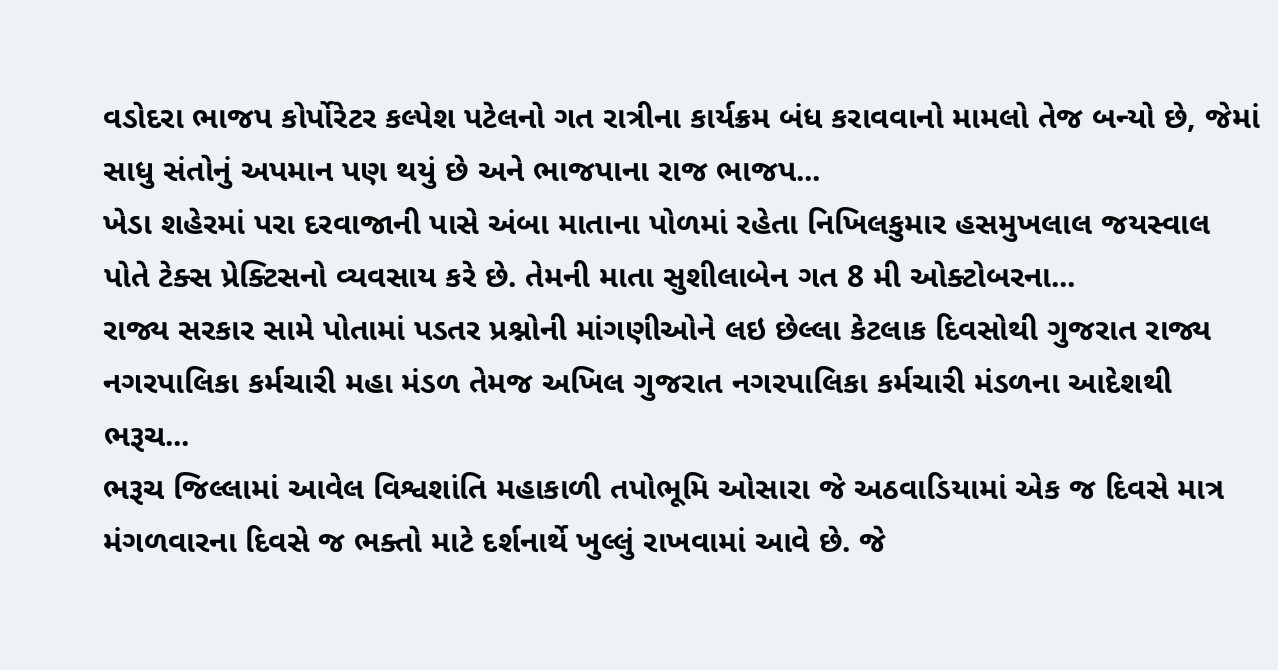વડોદરા ભાજપ કોર્પોરેટર કલ્પેશ પટેલનો ગત રાત્રીના કાર્યક્રમ બંધ કરાવવાનો મામલો તેજ બન્યો છે, જેમાં સાધુ સંતોનું અપમાન પણ થયું છે અને ભાજપાના રાજ ભાજપ...
ખેડા શહેરમાં પરા દરવાજાની પાસે અંબા માતાના પોળમાં રહેતા નિખિલકુમાર હસમુખલાલ જયસ્વાલ પોતે ટેક્સ પ્રેક્ટિસનો વ્યવસાય કરે છે. તેમની માતા સુશીલાબેન ગત 8 મી ઓક્ટોબરના...
રાજ્ય સરકાર સામે પોતામાં પડતર પ્રશ્નોની માંગણીઓને લઇ છેલ્લા કેટલાક દિવસોથી ગુજરાત રાજ્ય નગરપાલિકા કર્મચારી મહા મંડળ તેમજ અખિલ ગુજરાત નગરપાલિકા કર્મચારી મંડળના આદેશથી ભરૂચ...
ભરૂચ જિલ્લામાં આવેલ વિશ્વશાંતિ મહાકાળી તપોભૂમિ ઓસારા જે અઠવાડિયામાં એક જ દિવસે માત્ર મંગળવારના દિવસે જ ભક્તો માટે દર્શનાર્થે ખુલ્લું રાખવામાં આવે છે. જે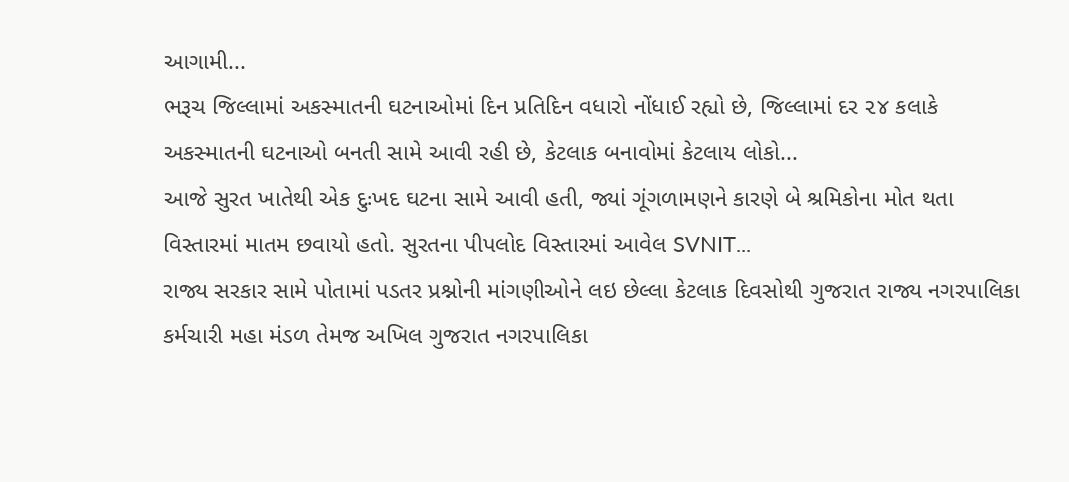આગામી...
ભરૂચ જિલ્લામાં અકસ્માતની ઘટનાઓમાં દિન પ્રતિદિન વધારો નોંધાઈ રહ્યો છે, જિલ્લામાં દર ૨૪ કલાકે અકસ્માતની ઘટનાઓ બનતી સામે આવી રહી છે, કેટલાક બનાવોમાં કેટલાય લોકો...
આજે સુરત ખાતેથી એક દુઃખદ ઘટના સામે આવી હતી, જ્યાં ગૂંગળામણને કારણે બે શ્રમિકોના મોત થતા વિસ્તારમાં માતમ છવાયો હતો. સુરતના પીપલોદ વિસ્તારમાં આવેલ SVNIT...
રાજ્ય સરકાર સામે પોતામાં પડતર પ્રશ્નોની માંગણીઓને લઇ છેલ્લા કેટલાક દિવસોથી ગુજરાત રાજ્ય નગરપાલિકા કર્મચારી મહા મંડળ તેમજ અખિલ ગુજરાત નગરપાલિકા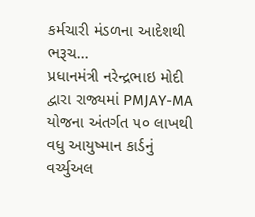કર્મચારી મંડળના આદેશથી ભરૂચ...
પ્રધાનમંત્રી નરેન્દ્રભાઇ મોદી દ્વારા રાજ્યમાં PMJAY-MA યોજના અંતર્ગત ૫૦ લાખથી વધુ આયુષ્માન કાર્ડનું વર્ચ્યુઅલ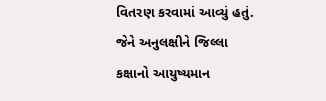વિતરણ કરવામાં આવ્યું હતું. જેને અનુલક્ષીને જિલ્લા કક્ષાનો આયુષ્યમાન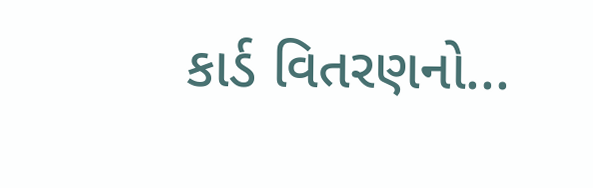કાર્ડ વિતરણનો...